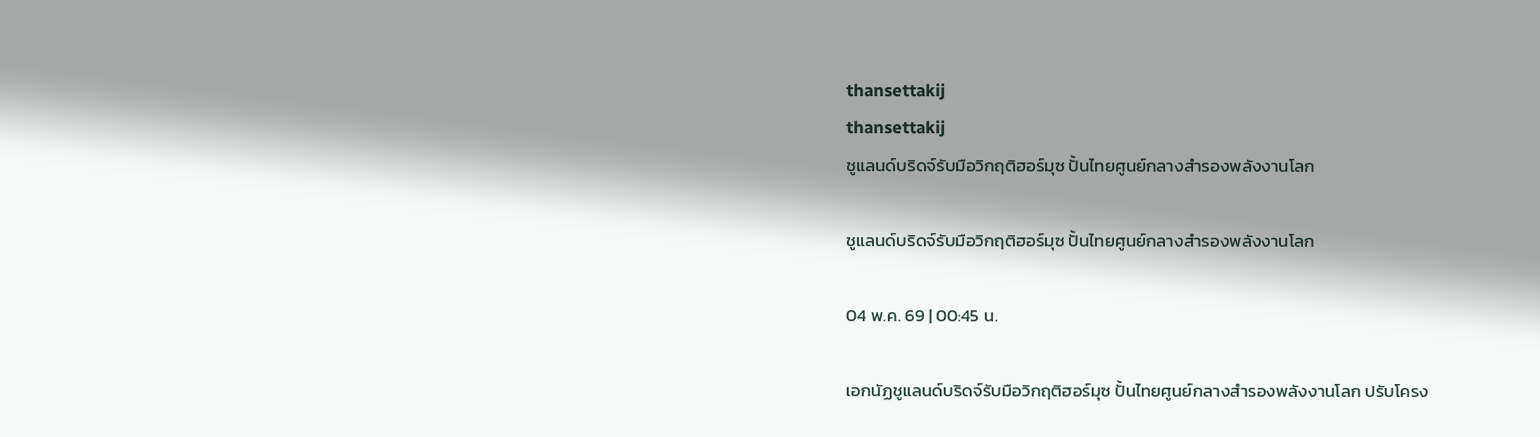thansettakij
thansettakij
ชูแลนด์บริดจ์รับมือวิกฤติฮอร์มุซ ปั้นไทยศูนย์กลางสำรองพลังงานโลก

ชูแลนด์บริดจ์รับมือวิกฤติฮอร์มุซ ปั้นไทยศูนย์กลางสำรองพลังงานโลก

04 พ.ค. 69 | 00:45 น.

เอกนัฏชูแลนด์บริดจ์รับมือวิกฤติฮอร์มุซ ปั้นไทยศูนย์กลางสำรองพลังงานโลก ปรับโครง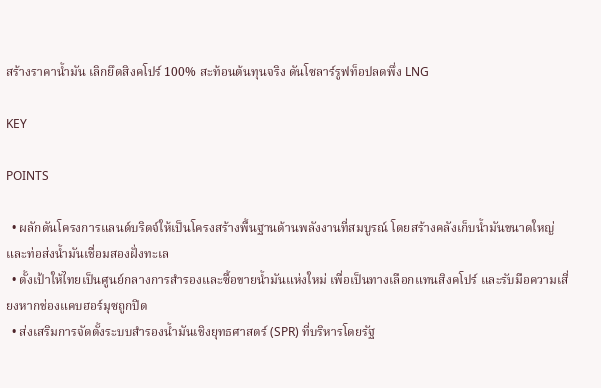สร้างราคาน้ำมัน เลิกยึดสิงคโปร์ 100% สะท้อนต้นทุนจริง ดันโซลาร์รูฟท็อปลดพึ่ง LNG

KEY

POINTS

  • ผลักดันโครงการแลนด์บริดจ์ให้เป็นโครงสร้างพื้นฐานด้านพลังงานที่สมบูรณ์ โดยสร้างคลังเก็บน้ำมันขนาดใหญ่และท่อส่งน้ำมันเชื่อมสองฝั่งทะเล
  • ตั้งเป้าให้ไทยเป็นศูนย์กลางการสำรองและซื้อขายน้ำมันแห่งใหม่ เพื่อเป็นทางเลือกแทนสิงคโปร์ และรับมือความเสี่ยงหากช่องแคบฮอร์มุซถูกปิด
  • ส่งเสริมการจัดตั้งระบบสำรองน้ำมันเชิงยุทธศาสตร์ (SPR) ที่บริหารโดยรัฐ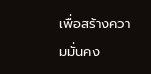เพื่อสร้างความมั่นคง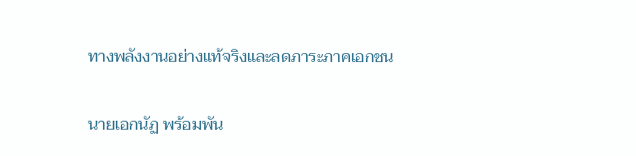ทางพลังงานอย่างแท้จริงและลดภาระภาคเอกชน

นายเอกนัฏ พร้อมพัน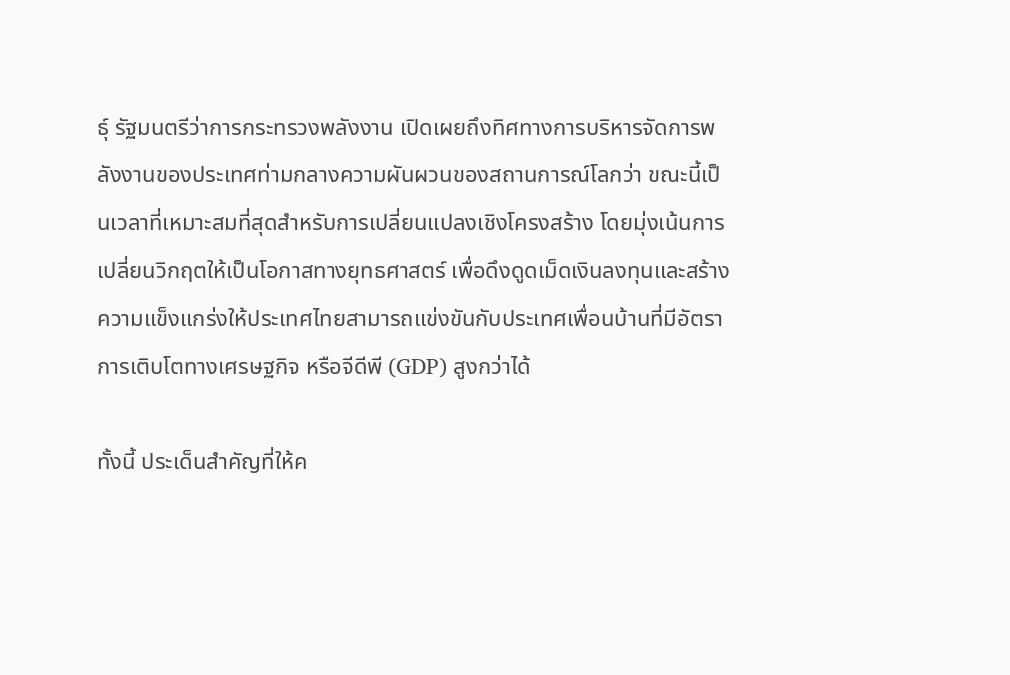ธุ์ รัฐมนตรีว่าการกระทรวงพลังงาน เปิดเผยถึงทิศทางการบริหารจัดการพลังงานของประเทศท่ามกลางความผันผวนของสถานการณ์โลกว่า ขณะนี้เป็นเวลาที่เหมาะสมที่สุดสำหรับการเปลี่ยนแปลงเชิงโครงสร้าง โดยมุ่งเน้นการเปลี่ยนวิกฤตให้เป็นโอกาสทางยุทธศาสตร์ เพื่อดึงดูดเม็ดเงินลงทุนและสร้างความแข็งแกร่งให้ประเทศไทยสามารถแข่งขันกับประเทศเพื่อนบ้านที่มีอัตราการเติบโตทางเศรษฐกิจ หรือจีดีพี (GDP) สูงกว่าได้

ทั้งนี้ ประเด็นสำคัญที่ให้ค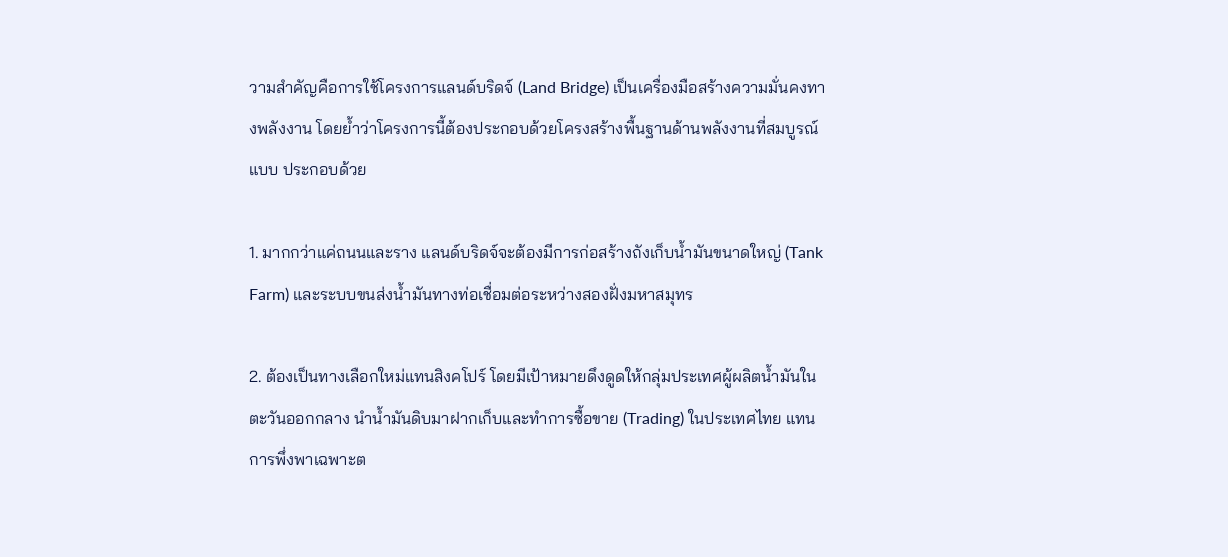วามสำคัญคือการใช้โครงการแลนด์บริดจ์ (Land Bridge) เป็นเครื่องมือสร้างความมั่นคงทางพลังงาน โดยย้ำว่าโครงการนี้ต้องประกอบด้วยโครงสร้างพื้นฐานด้านพลังงานที่สมบูรณ์แบบ ประกอบด้วย

1. มากกว่าแค่ถนนและราง แลนด์บริดจ์จะต้องมีการก่อสร้างถังเก็บน้ำมันขนาดใหญ่ (Tank Farm) และระบบขนส่งน้ำมันทางท่อเชื่อมต่อระหว่างสองฝั่งมหาสมุทร

2. ต้องเป็นทางเลือกใหม่แทนสิงคโปร์ โดยมีเป้าหมายดึงดูดให้กลุ่มประเทศผู้ผลิตน้ำมันในตะวันออกกลาง นำน้ำมันดิบมาฝากเก็บและทำการซื้อขาย (Trading) ในประเทศไทย แทนการพึ่งพาเฉพาะต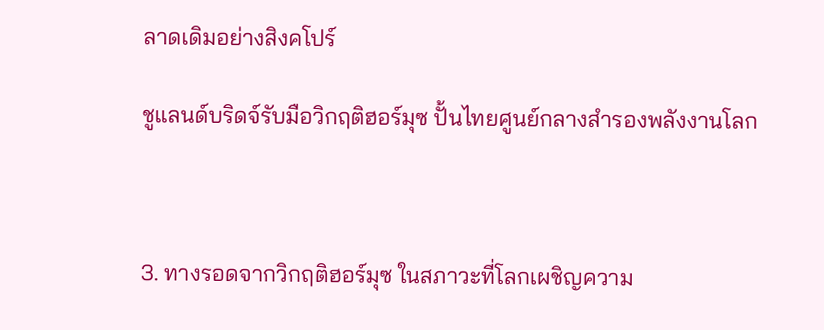ลาดเดิมอย่างสิงคโปร์

ชูแลนด์บริดจ์รับมือวิกฤติฮอร์มุซ ปั้นไทยศูนย์กลางสำรองพลังงานโลก



3. ทางรอดจากวิกฤติฮอร์มุซ ในสภาวะที่โลกเผชิญความ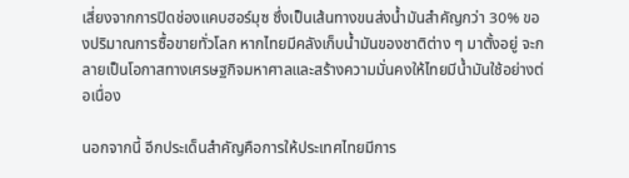เสี่ยงจากการปิดช่องแคบฮอร์มุซ ซึ่งเป็นเส้นทางขนส่งน้ำมันสำคัญกว่า 30% ของปริมาณการซื้อขายทั่วโลก หากไทยมีคลังเก็บน้ำมันของชาติต่าง ๆ มาตั้งอยู่ จะกลายเป็นโอกาสทางเศรษฐกิจมหาศาลและสร้างความมั่นคงให้ไทยมีน้ำมันใช้อย่างต่อเนื่อง

นอกจากนี้ อีกประเด็นสำคัญคือการให้ประเทศไทยมีการ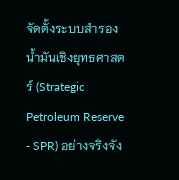จัดตั้งระบบสำรองน้ำมันเชิงยุทธศาสตร์ (Strategic Petroleum Reserve - SPR) อย่างจริงจัง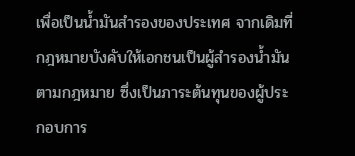เพื่อเป็นน้ำมันสำรองของประเทศ จากเดิมที่กฎหมายบังคับให้เอกชนเป็นผู้สำรองน้ำมันตามกฎหมาย ซึ่งเป็นภาระต้นทุนของผู้ประกอบการ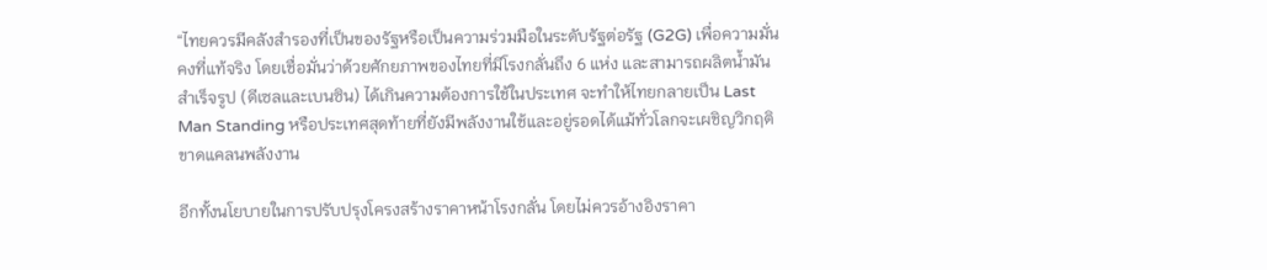“ไทยควรมีคลังสำรองที่เป็นของรัฐหรือเป็นความร่วมมือในระดับรัฐต่อรัฐ (G2G) เพื่อความมั่นคงที่แท้จริง โดยเชื่อมั่นว่าด้วยศักยภาพของไทยที่มีโรงกลั่นถึง 6 แห่ง และสามารถผลิตน้ำมันสำเร็จรูป (ดีเซลและเบนซิน) ได้เกินความต้องการใช้ในประเทศ จะทำให้ไทยกลายเป็น Last Man Standing หรือประเทศสุดท้ายที่ยังมีพลังงานใช้และอยู่รอดได้แม้ทั่วโลกจะเผชิญวิกฤติขาดแคลนพลังงาน

อีกทั้งนโยบายในการปรับปรุงโครงสร้างราคาหน้าโรงกลั่น โดยไม่ควรอ้างอิงราคา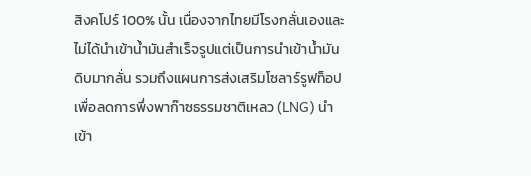สิงคโปร์ 100% นั้น เนื่องจากไทยมีโรงกลั่นเองและไม่ได้นำเข้าน้ำมันสำเร็จรูปแต่เป็นการนำเข้าน้ำมันดิบมากลั่น รวมถึงแผนการส่งเสริมโซลาร์รูฟท็อป เพื่อลดการพึ่งพาก๊าซธรรมชาติเหลว (LNG) นำเข้า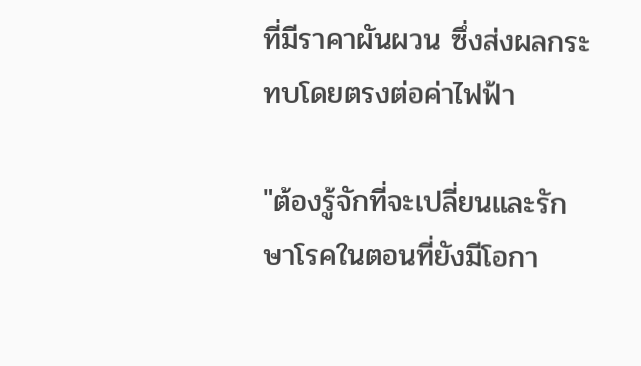ที่มีราคาผันผวน ซึ่งส่งผลกระทบโดยตรงต่อค่าไฟฟ้า

"ต้องรู้จักที่จะเปลี่ยนและรักษาโรคในตอนที่ยังมีโอกา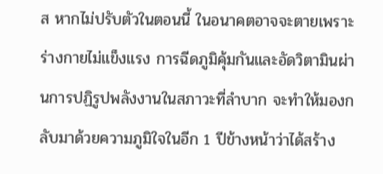ส หากไม่ปรับตัวในตอนนี้ ในอนาคตอาจจะตายเพราะร่างกายไม่แข็งแรง การฉีดภูมิคุ้มกันและอัดวิตามินผ่านการปฏิรูปพลังงานในสภาวะที่ลำบาก จะทำให้มองกลับมาด้วยความภูมิใจในอีก 1 ปีข้างหน้าว่าได้สร้าง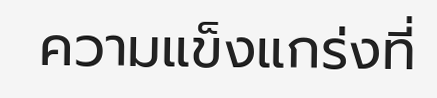ความแข็งแกร่งที่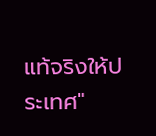แท้จริงให้ประเทศ"